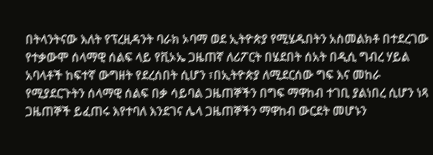በትላንትናው እለት የፕረዚዳንት ባራክ ኦባማ ወደ ኢትዮጵያ የሚሄዱበትን አስመልክቶ በተደረገው የተቃውሞ ሰላማዊ ሰልፍ ላይ የቪኦኤ ጋዜጠኛ ለሪፖርት በሄደበት ሰአት በዲሲ ግብረ ሃይል አባላቶች ከፍተኛ ውግዘት የደረሰበት ሲሆን ፣በኢትዮጵያ ለሚደርሰው ግፍ እና መከራ የሚያደርጉትን ሰላማዊ ሰልፍ በቃ ሳይባል ጋዜጠኞችን በግፍ ማዋከብ ተገቢ ያልነበረ ሲሆን ነጻ ጋዜጠኞች ይፈጠሩ እየተባለ እንደገና ሌላ ጋዜጠኞችን ማዋከብ ውርደት መሆኑን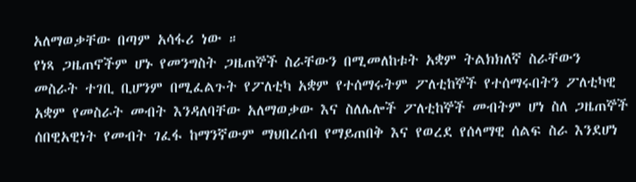አለማወቃቸው በጣም አሳፋሪ ነው ።
የነጻ ጋዜጠኖችም ሆኑ የመንግስት ጋዜጠኞች ስራቸውን በሚመለከቱት አቋም ትልክክለኛ ስራቸውን መስራት ተገቢ ቢሆንም በሚፈልጉት የፖለቲካ አቋም የተሰማሩትም ፖለቲከኞች የተሰማሩበትን ፖለቲካዊ አቋም የመስራት መብት እንዳለባቸው አለማወቃው እና ስለሌሎች ፖለቲከኞች መብትም ሆነ ስለ ጋዜጠኞች ሰበዊአዊነት የመብት ገፈፋ ከማንኛውም ማህበረሰብ የማይጠበቅ እና የወረደ የሰላማዊ ሰልፍ ስራ እንደሆነ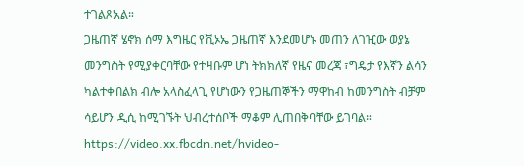ተገልጾአል።
ጋዜጠኛ ሄኖክ ሰማ እግዜር የቪኦኤ ጋዜጠኛ እንደመሆኑ መጠን ለገዢው ወያኔ መንግስት የሚያቀርባቸው የተዛቡም ሆነ ትክክለኛ የዜና መረጃ ፣ግዴታ የእኛን ልሳን ካልተቀበልክ ብሎ አላስፈላጊ የሆነውን የጋዜጠኞችን ማዋከብ ከመንግስት ብቻም ሳይሆን ዲሲ ከሚገኙት ህብረተሰቦች ማቆም ሊጠበቅባቸው ይገባል።
https://video.xx.fbcdn.net/hvideo-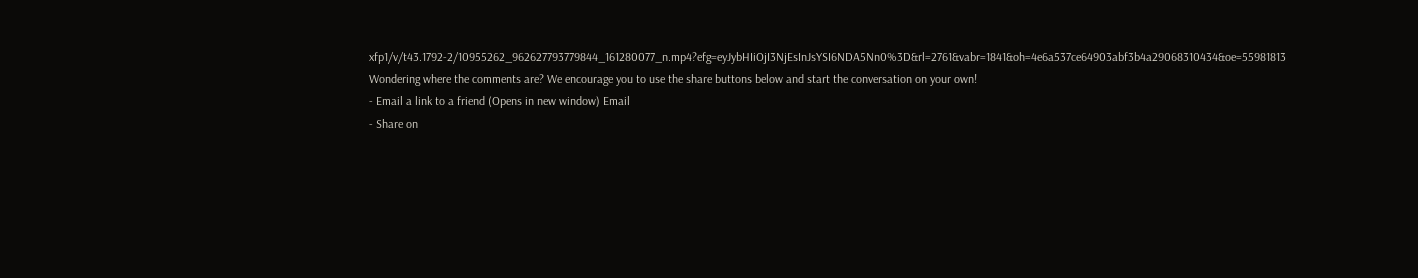xfp1/v/t43.1792-2/10955262_962627793779844_161280077_n.mp4?efg=eyJybHIiOjI3NjEsInJsYSI6NDA5Nn0%3D&rl=2761&vabr=1841&oh=4e6a537ce64903abf3b4a29068310434&oe=55981813
Wondering where the comments are? We encourage you to use the share buttons below and start the conversation on your own!
- Email a link to a friend (Opens in new window) Email
- Share on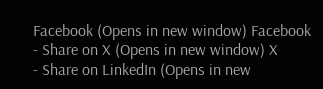Facebook (Opens in new window) Facebook
- Share on X (Opens in new window) X
- Share on LinkedIn (Opens in new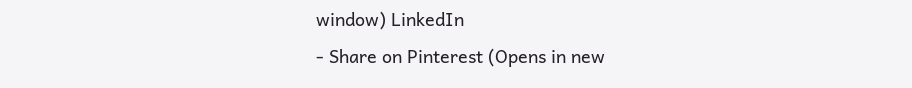window) LinkedIn
- Share on Pinterest (Opens in new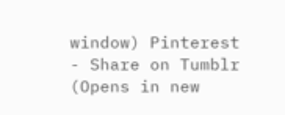window) Pinterest
- Share on Tumblr (Opens in new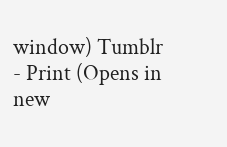window) Tumblr
- Print (Opens in new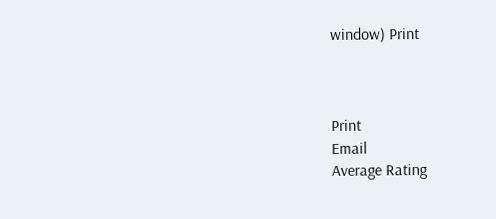window) Print



Print
Email
Average Rating